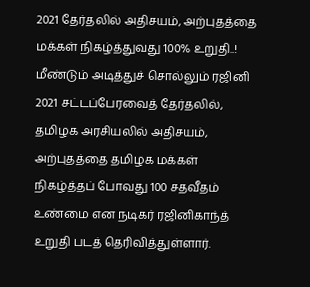2021 தேர்தலில் அதிசயம், அற்புதத்தை மக்கள் நிகழ்த்துவது 100% உறுதி..! மீண்டும் அடித்துச் சொல்லும் ரஜினி
2021 சட்டப்பேரவைத் தேர்தலில், தமிழக அரசியலில் அதிசயம், அற்புதத்தை தமிழக மக்கள் நிகழ்த்தப் போவது 100 சதவீதம் உண்மை என நடிகர் ரஜினிகாந்த் உறுதி படத் தெரிவித்துள்ளார்.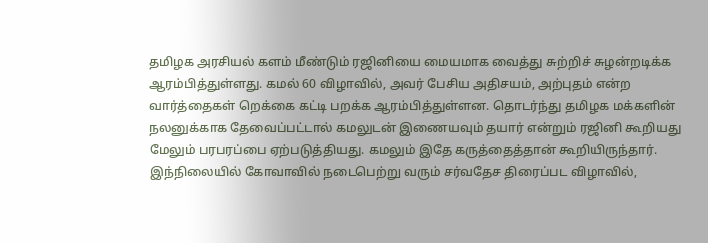தமிழக அரசியல் களம் மீண்டும் ரஜினியை மையமாக வைத்து சுற்றிச் சுழன்றடிக்க ஆரம்பித்துள்ளது. கமல் 60 விழாவில், அவர் பேசிய அதிசயம், அற்புதம் என்ற வார்த்தைகள் றெக்கை கட்டி பறக்க ஆரம்பித்துள்ளன. தொடர்ந்து தமிழக மக்களின் நலனுக்காக தேவைப்பட்டால் கமலுடன் இணையவும் தயார் என்றும் ரஜினி கூறியது மேலும் பரபரப்பை ஏற்படுத்தியது. கமலும் இதே கருத்தைத்தான் கூறியிருந்தார்.
இந்நிலையில் கோவாவில் நடைபெற்று வரும் சர்வதேச திரைப்பட விழாவில்,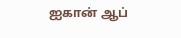ஐகான் ஆப்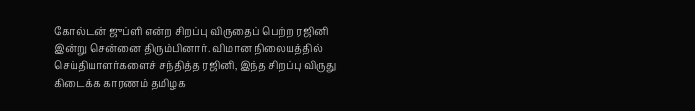கோல்டன் ஜுப்ளி என்ற சிறப்பு விருதைப் பெற்ற ரஜினி இன்று சென்னை திரும்பினார். விமான நிலையத்தில் செய்தியாளர்களைச் சந்தித்த ரஜினி, இந்த சிறப்பு விருது கிடைக்க காரணம் தமிழக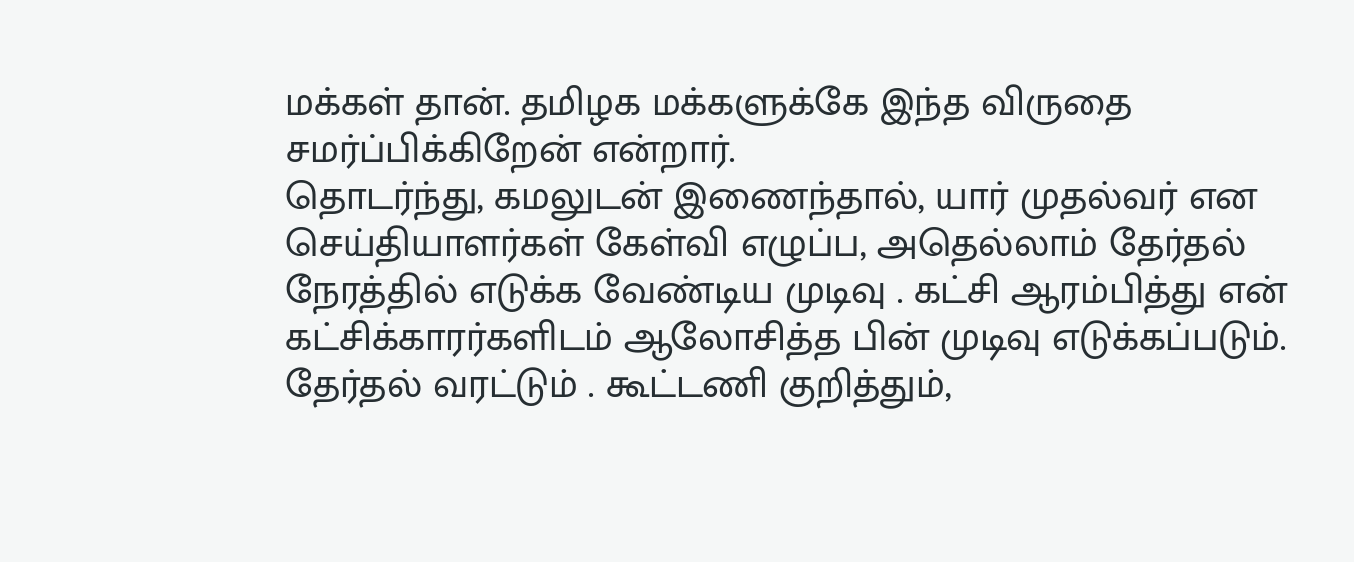மக்கள் தான். தமிழக மக்களுக்கே இந்த விருதை சமர்ப்பிக்கிறேன் என்றார்.
தொடர்ந்து, கமலுடன் இணைந்தால், யார் முதல்வர் என செய்தியாளர்கள் கேள்வி எழுப்ப, அதெல்லாம் தேர்தல் நேரத்தில் எடுக்க வேண்டிய முடிவு . கட்சி ஆரம்பித்து என் கட்சிக்காரர்களிடம் ஆலோசித்த பின் முடிவு எடுக்கப்படும். தேர்தல் வரட்டும் . கூட்டணி குறித்தும்,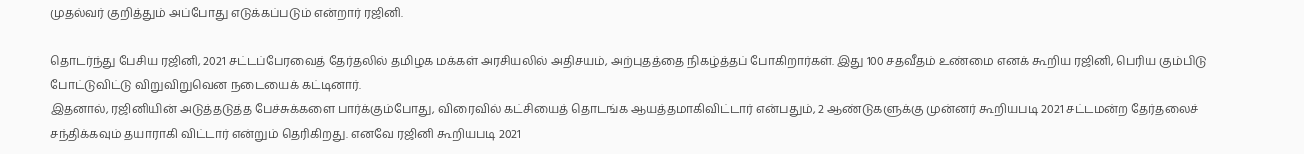முதல்வர் குறித்தும் அப்போது எடுக்கப்படும் என்றார் ரஜினி.

தொடர்ந்து பேசிய ரஜினி, 2021 சட்டப்பேரவைத் தேர்தலில் தமிழக மக்கள் அரசியலில் அதிசயம், அற்புதத்தை நிகழ்த்தப் போகிறார்கள். இது 100 சதவீதம் உண்மை எனக் கூறிய ரஜினி, பெரிய கும்பிடு போட்டுவிட்டு விறுவிறுவென நடையைக் கட்டினார்.
இதனால், ரஜினியின் அடுத்தடுத்த பேச்சுக்களை பார்க்கும்போது, விரைவில் கட்சியைத் தொடங்க ஆயத்தமாகிவிட்டார் என்பதும், 2 ஆண்டுகளுக்கு முன்னர் கூறியபடி 2021 சட்டமன்ற தேர்தலைச் சந்திக்கவும் தயாராகி விட்டார் என்றும் தெரிகிறது. எனவே ரஜினி கூறியபடி 2021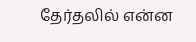தேர்தலில் என்ன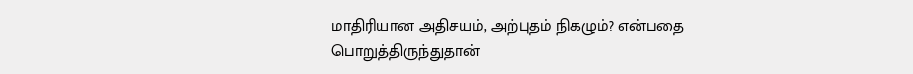மாதிரியான அதிசயம், அற்புதம் நிகழும்? என்பதை பொறுத்திருந்துதான்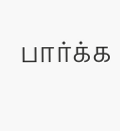பார்க்க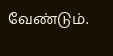வேண்டும்.